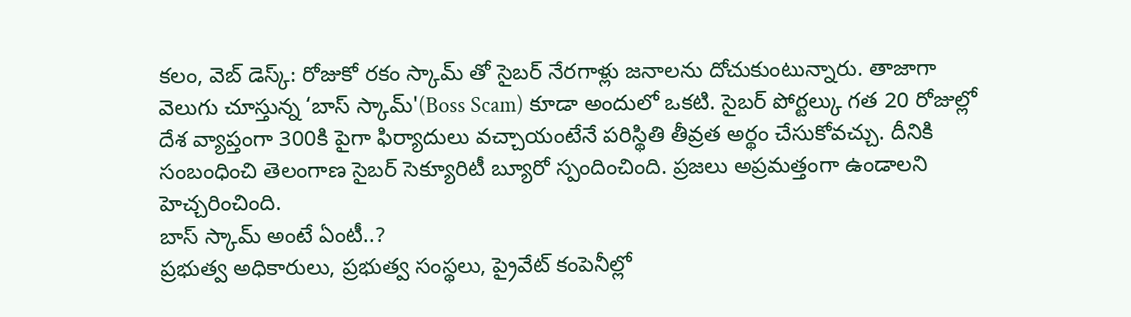కలం, వెబ్ డెస్క్: రోజుకో రకం స్కామ్ తో సైబర్ నేరగాళ్లు జనాలను దోచుకుంటున్నారు. తాజాగా వెలుగు చూస్తున్న ‘బాస్ స్కామ్'(Boss Scam) కూడా అందులో ఒకటి. సైబర్ పోర్టల్కు గత 20 రోజుల్లో దేశ వ్యాప్తంగా 300కి పైగా ఫిర్యాదులు వచ్చాయంటేనే పరిస్థితి తీవ్రత అర్థం చేసుకోవచ్చు. దీనికి సంబంధించి తెలంగాణ సైబర్ సెక్యూరిటీ బ్యూరో స్పందించింది. ప్రజలు అప్రమత్తంగా ఉండాలని హెచ్చరించింది.
బాస్ స్కామ్ అంటే ఏంటీ..?
ప్రభుత్వ అధికారులు, ప్రభుత్వ సంస్థలు, ప్రైవేట్ కంపెనీల్లో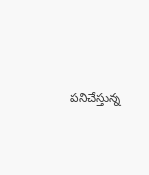పనిచేస్తున్న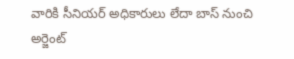వారికి సీనియర్ అధికారులు లేదా బాస్ నుంచి అర్జెంట్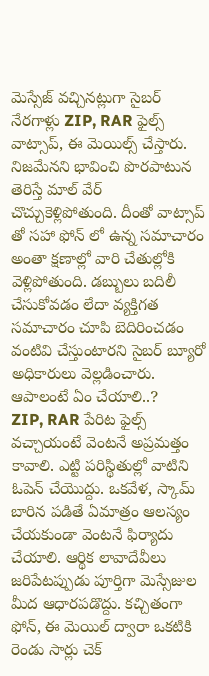మెస్సేజ్ వచ్చినట్లుగా సైబర్ నేరగాళ్లు ZIP, RAR ఫైల్స్ వాట్సాప్, ఈ మెయిల్స్ చేస్తారు. నిజమేనని భావించి పొరపాటున తెరిస్తే మాల్ వేర్ చొచ్చుకెళ్లిపోతుంది. దీంతో వాట్సాప్ తో సహా ఫోన్ లో ఉన్న సమాచారం అంతా క్షణాల్లో వారి చేతుల్లోకి వెళ్లిపోతుంది. డబ్బులు బదిలీ చేసుకోవడం లేదా వ్యక్తిగత సమాచారం చూపి బెదిరించడం వంటివి చేస్తుంటారని సైబర్ బ్యూరో అధికారులు వెల్లడించారు.
ఆపాలంటే ఏం చేయాలి..?
ZIP, RAR పేరిట ఫైల్స్ వచ్చాయంటే వెంటనే అప్రమత్తం కావాలి. ఎట్టి పరిస్థితుల్లో వాటిని ఓపెన్ చేయొద్దు. ఒకవేళ, స్కామ్ బారిన పడితే ఏమాత్రం ఆలస్యం చేయకుండా వెంటనే ఫిర్యాదు చేయాలి. ఆర్థిక లావాదేవీలు జరిపేటప్పుడు పూర్తిగా మెస్సేజుల మీద ఆధారపడొద్దు. కచ్చితంగా ఫోన్, ఈ మెయిల్ ద్వారా ఒకటికి రెండు సార్లు చెక్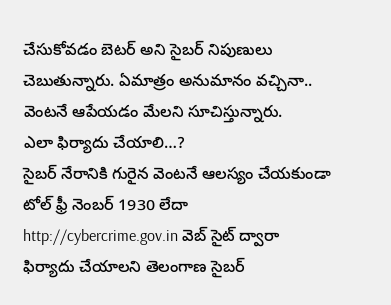చేసుకోవడం బెటర్ అని సైబర్ నిపుణులు చెబుతున్నారు. ఏమాత్రం అనుమానం వచ్చినా.. వెంటనే ఆపేయడం మేలని సూచిస్తున్నారు.
ఎలా ఫిర్యాదు చేయాలి…?
సైబర్ నేరానికి గురైన వెంటనే ఆలస్యం చేయకుండా టోల్ ఫ్రీ నెంబర్ 1930 లేదా http://cybercrime.gov.in వెబ్ సైట్ ద్వారా ఫిర్యాదు చేయాలని తెలంగాణ సైబర్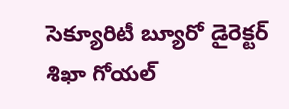సెక్యూరిటీ బ్యూరో డైరెక్టర్ శిఖా గోయల్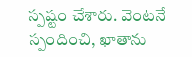స్పష్టం చేశారు. వెంటనే స్పందించి, ఖాతాను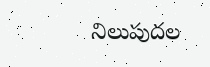నిలుపుదల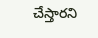చేస్తారని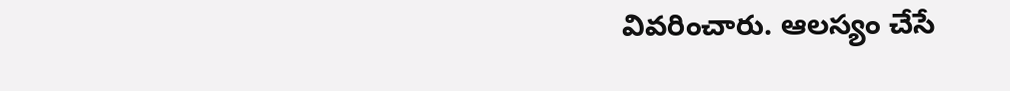వివరించారు. ఆలస్యం చేసే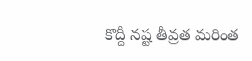కొద్దీ నష్ట తీవ్రత మరింత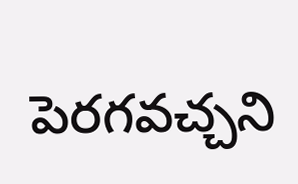పెరగవచ్చని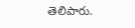తెలిపారు.